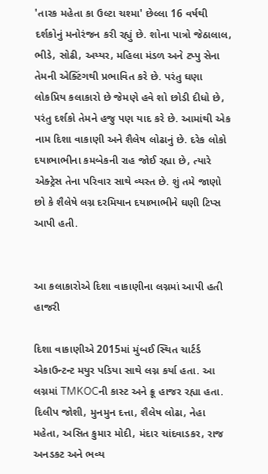'તારક મહેતા કા ઉલ્ટા ચશ્મા' છેલ્લા 16 વર્ષથી દર્શકોનું મનોરંજન કરી રહ્યું છે. શોના પાત્રો જેઠાલાલ, ભીડે, સોઢી, અય્યર, મહિલા મંડળ અને ટપ્પુ સેના તેમની એક્ટિંગથી પ્રભાવિત કરે છે. પરંતુ ઘણા લોકપ્રિય કલાકારો છે જેમણે હવે શો છોડી દીધો છે, પરંતુ દર્શકો તેમને હજુ પણ યાદ કરે છે. આમાંથી એક નામ દિશા વાકાણી અને શૈલેષ લોઢાનું છે. દરેક લોકો દયાભાભીના કમબેકની રાહ જોઈ રહ્યા છે, ત્યારે એક્ટ્રેસ તેના પરિવાર સાથે વ્યસ્ત છે. શું તમે જાણો છો કે શૈલેષે લગ્ન દરમિયાન દયાભાભીને ઘણી ટિપ્સ આપી હતી.


આ કલાકારોએ દિશા વાકાણીના લગ્નમાં આપી હતી હાજરી

દિશા વાકાણીએ 2015માં મુંબઈ સ્થિત ચાર્ટર્ડ એકાઉન્ટન્ટ મયુર પડિયા સાથે લગ્ન કર્યા હતા. આ લગ્નમાં TMKOCની કાસ્ટ અને ક્રૂ હાજર રહ્યા હતા. દિલીપ જોશી, મુનમુન દત્તા, શૈલેષ લોઢા, નેહા મહેતા, અસિત કુમાર મોદી, મંદાર ચાંદવાડકર, રાજ અનડકટ અને ભવ્ય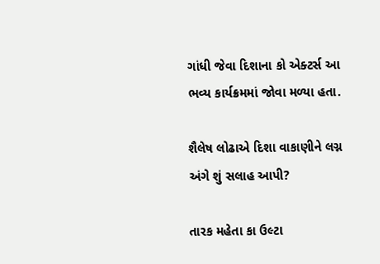ગાંધી જેવા દિશાના કો એક્ટર્સ આ ભવ્ય કાર્યક્રમમાં જોવા મળ્યા હતા.

શૈલેષ લોઢાએ દિશા વાકાણીને લગ્ન અંગે શું સલાહ આપી?

તારક મહેતા કા ઉલ્ટા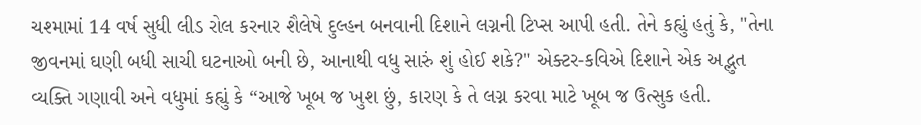ચશ્મામાં 14 વર્ષ સુધી લીડ રોલ કરનાર શૈલેષે દુલ્હન બનવાની દિશાને લગ્નની ટિપ્સ આપી હતી. તેને કહ્યું હતું કે, "તેના જીવનમાં ઘણી બધી સાચી ઘટનાઓ બની છે, આનાથી વધુ સારું શું હોઈ શકે?" એક્ટર-કવિએ દિશાને એક અદ્ભુત વ્યક્તિ ગણાવી અને વધુમાં કહ્યું કે “આજે ખૂબ જ ખુશ છું, કારણ કે તે લગ્ન કરવા માટે ખૂબ જ ઉત્સુક હતી.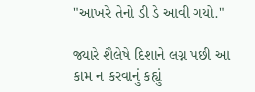"આખરે તેનો ડી ડે આવી ગયો."

જ્યારે શૈલેષે દિશાને લગ્ન પછી આ કામ ન કરવાનું કહ્યું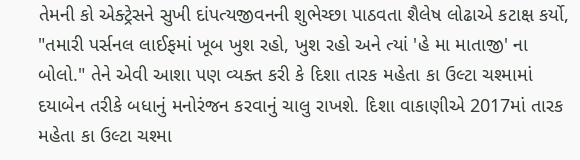તેમની કો એક્ટ્રેસને સુખી દાંપત્યજીવનની શુભેચ્છા પાઠવતા શૈલેષ લોઢાએ કટાક્ષ કર્યો, "તમારી પર્સનલ લાઈફમાં ખૂબ ખુશ રહો, ખુશ રહો અને ત્યાં 'હે મા માતાજી' ના બોલો." તેને એવી આશા પણ વ્યક્ત કરી કે દિશા તારક મહેતા કા ઉલ્ટા ચશ્મામાં દયાબેન તરીકે બધાનું મનોરંજન કરવાનું ચાલુ રાખશે. દિશા વાકાણીએ 2017માં તારક મહેતા કા ઉલ્ટા ચશ્મા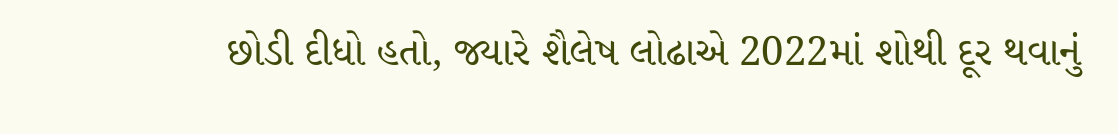છોડી દીધો હતો, જ્યારે શૈલેષ લોઢાએ 2022માં શોથી દૂર થવાનું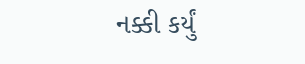નક્કી કર્યું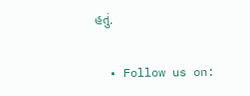હતું.

  • Follow us on: